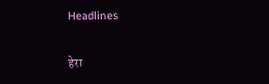Headlines

हेरा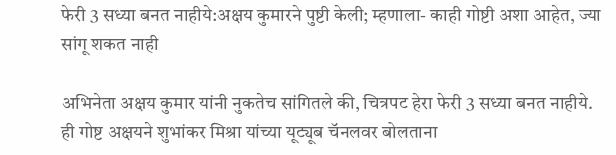फेरी 3 सध्या बनत नाहीये:अक्षय कुमारने पुष्टी केली; म्हणाला- काही गोष्टी अशा आहेत, ज्या सांगू शकत नाही

अभिनेता अक्षय कुमार यांनी नुकतेच सांगितले की, चित्रपट हेरा फेरी 3 सध्या बनत नाहीये. ही गोष्ट अक्षयने शुभांकर मिश्रा यांच्या यूट्यूब चॅनलवर बोलताना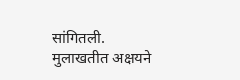सांगितली. मुलाखतीत अक्षयने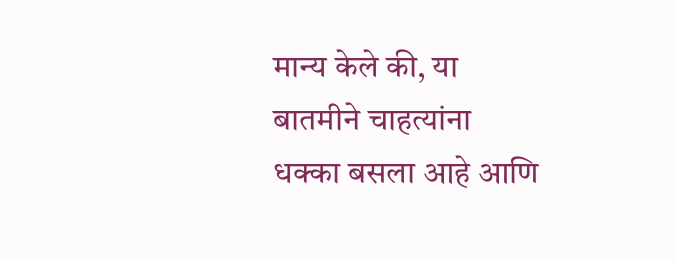मान्य केले की, या बातमीने चाहत्यांना धक्का बसला आहे आणि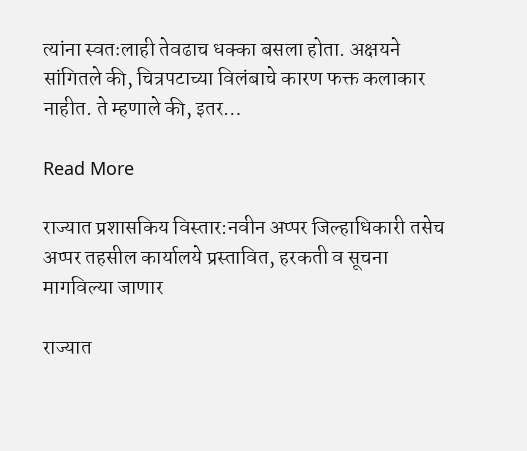त्यांना स्वतःलाही तेवढाच धक्का बसला होता. अक्षयने सांगितले की, चित्रपटाच्या विलंबाचे कारण फक्त कलाकार नाहीत. ते म्हणाले की, इतर…

Read More

राज्यात प्रशासकिय विस्तार:नवीन अप्पर जिल्हाधिकारी तसेच अप्पर तहसील कार्यालये प्रस्तावित, हरकती व सूचना मागविल्या जाणार

राज्यात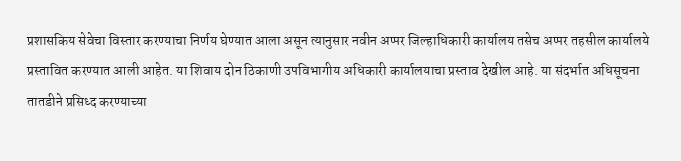प्रशासकिय सेवेचा विस्तार करण्याचा निर्णय घेण्यात आला असून त्यानुसार नवीन अप्पर जिल्हाधिकारी कार्यालय तसेच अप्पर तहसील कार्यालये प्रस्तावित करण्यात आली आहेत. या शिवाय दोन ठिकाणी उपविभागीय अधिकारी कार्यालयाचा प्रस्ताव देखील आहे. या संदर्भात अधिसूचना तातडीने प्रसिध्द करण्याच्या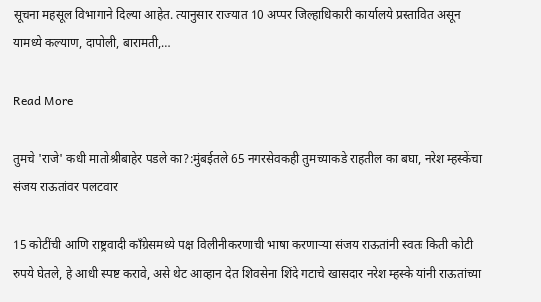सूचना महसूल विभागाने दिल्या आहेत. त्यानुसार राज्यात 10 अप्पर जिल्हाधिकारी कार्यालये प्रस्तावित असून यामध्ये कल्याण, दापोली, बारामती,…

Read More

तुमचे 'राजे' कधी मातोश्रीबाहेर पडले का?:मुंबईतले 65 नगरसेवकही तुमच्याकडे राहतील का बघा, नरेश म्हस्केंचा संजय राऊतांवर पलटवार

15 कोटींची आणि राष्ट्रवादी काँग्रेसमध्ये पक्ष विलीनीकरणाची भाषा करणाऱ्या संजय राऊतांनी स्वतः किती कोटी रुपये घेतले, हे आधी स्पष्ट करावे, असे थेट आव्हान देत शिवसेना शिंदे गटाचे खासदार नरेश म्हस्के यांनी राऊतांच्या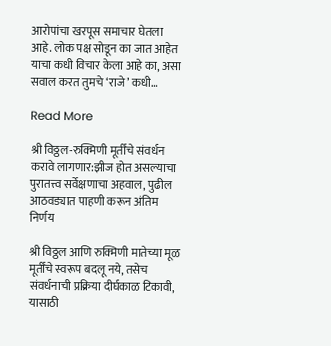आरोपांचा खरपूस समाचार घेतला आहे. लोक पक्ष सोडून का जात आहेत याचा कधी विचार केला आहे का, असा सवाल करत तुमचे ‘राजे’ कधी…

Read More

श्री विठ्ठल-रुक्मिणी मूर्तींचे संवर्धन करावे लागणार:झीज होत असल्याचा पुरातत्त्व सर्वेक्षणाचा अहवाल, पुढील आठवड्यात पाहणी करून अंतिम निर्णय

श्री विठ्ठल आणि रुक्मिणी मातेच्या मूळ मूर्तींचे स्वरूप बदलू नये, तसेच संवर्धनाची प्रक्रिया दीर्घकाळ टिकावी, यासाठी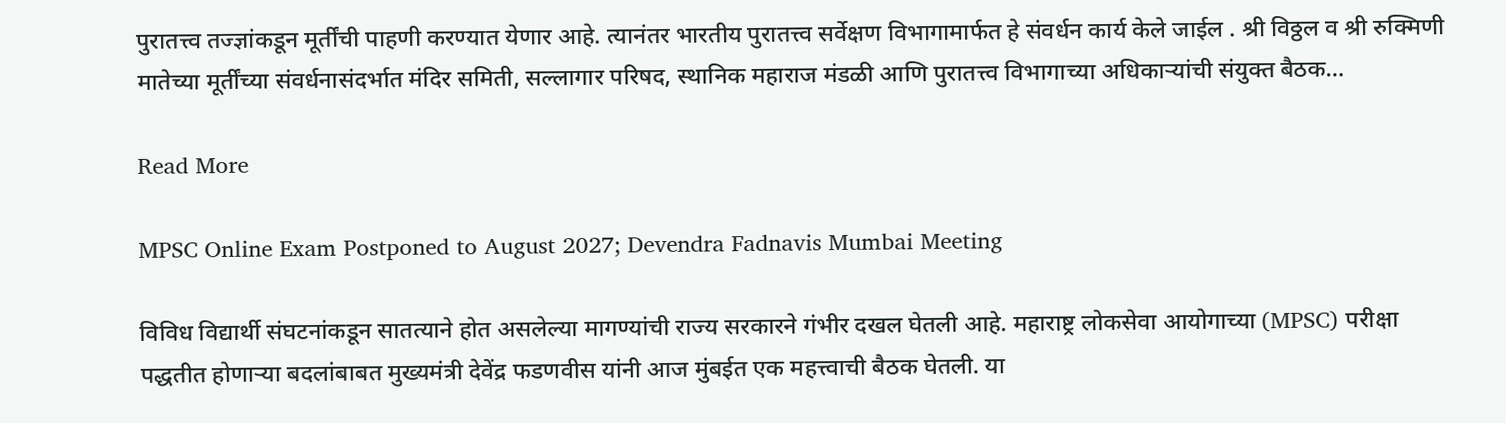पुरातत्त्व तज्ज्ञांकडून मूर्तींची पाहणी करण्यात येणार आहे. त्यानंतर भारतीय पुरातत्त्व सर्वेक्षण विभागामार्फत हे संवर्धन कार्य केले जाईल . श्री विठ्ठल व श्री रुक्मिणी मातेच्या मूर्तींच्या संवर्धनासंदर्भात मंदिर समिती, सल्लागार परिषद, स्थानिक महाराज मंडळी आणि पुरातत्त्व विभागाच्या अधिकाऱ्यांची संयुक्त बैठक…

Read More

MPSC Online Exam Postponed to August 2027; Devendra Fadnavis Mumbai Meeting

विविध विद्यार्थी संघटनांकडून सातत्याने होत असलेल्या मागण्यांची राज्य सरकारने गंभीर दखल घेतली आहे. महाराष्ट्र लोकसेवा आयोगाच्या (MPSC) परीक्षा पद्धतीत होणाऱ्या बदलांबाबत मुख्यमंत्री देवेंद्र फडणवीस यांनी आज मुंबईत एक महत्त्वाची बैठक घेतली. या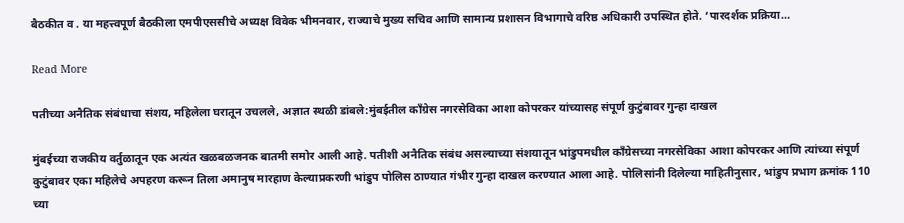बैठकीत व . या महत्त्वपूर्ण बैठकीला एमपीएससीचे अध्यक्ष विवेक भीमनवार, राज्याचे मुख्य सचिव आणि सामान्य प्रशासन विभागाचे वरिष्ठ अधिकारी उपस्थित होते. ‘पारदर्शक प्रक्रिया…

Read More

पतीच्या अनैतिक संबंधाचा संशय, महिलेला घरातून उचलले, अज्ञात स्थळी डांबले:मुंबईतील काँग्रेस नगरसेविका आशा कोपरकर यांच्यासह संपूर्ण कुटुंबावर गुन्हा दाखल

मुंबईच्या राजकीय वर्तुळातून एक अत्यंत खळबळजनक बातमी समोर आली आहे. पतीशी अनैतिक संबंध असल्याच्या संशयातून भांडुपमधील काँग्रेसच्या नगरसेविका आशा कोपरकर आणि त्यांच्या संपूर्ण कुटुंबावर एका महिलेचे अपहरण करून तिला अमानुष मारहाण केल्याप्रकरणी भांडुप पोलिस ठाण्यात गंभीर गुन्हा दाखल करण्यात आला आहे. पोलिसांनी दिलेल्या माहितीनुसार, भांडुप प्रभाग क्रमांक 110 च्या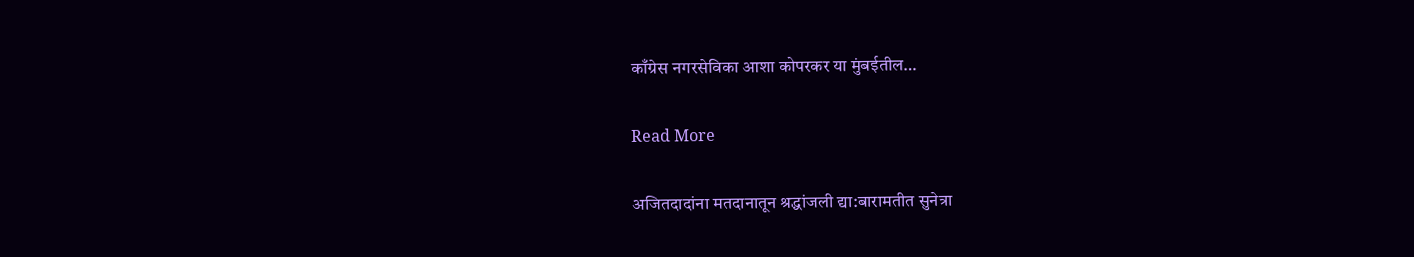काँग्रेस नगरसेविका आशा कोपरकर या मुंबईतील…

Read More

अजितदादांना मतदानातून श्रद्धांजली द्या:बारामतीत सुनेत्रा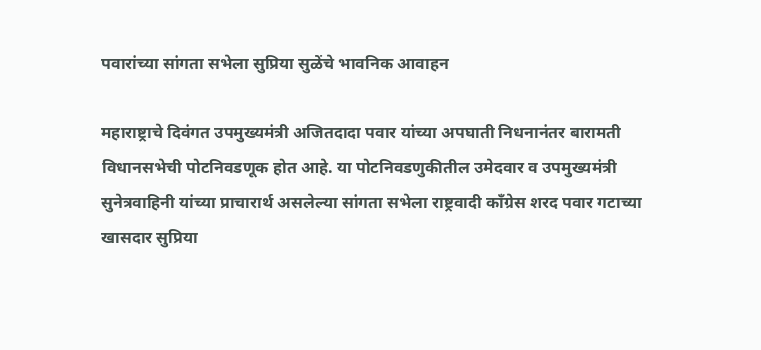पवारांच्या सांगता सभेला सुप्रिया सुळेंचे भावनिक आवाहन

महाराष्ट्राचे दिवंगत उपमुख्यमंत्री अजितदादा पवार यांच्या अपघाती निधनानंतर बारामती विधानसभेची पोटनिवडणूक होत आहे. या पोटनिवडणुकीतील उमेदवार व उपमुख्यमंत्री सुनेत्रवाहिनी यांच्या प्राचारार्थ असलेल्या सांगता सभेला राष्ट्रवादी कॉंग्रेस शरद पवार गटाच्या खासदार सुप्रिया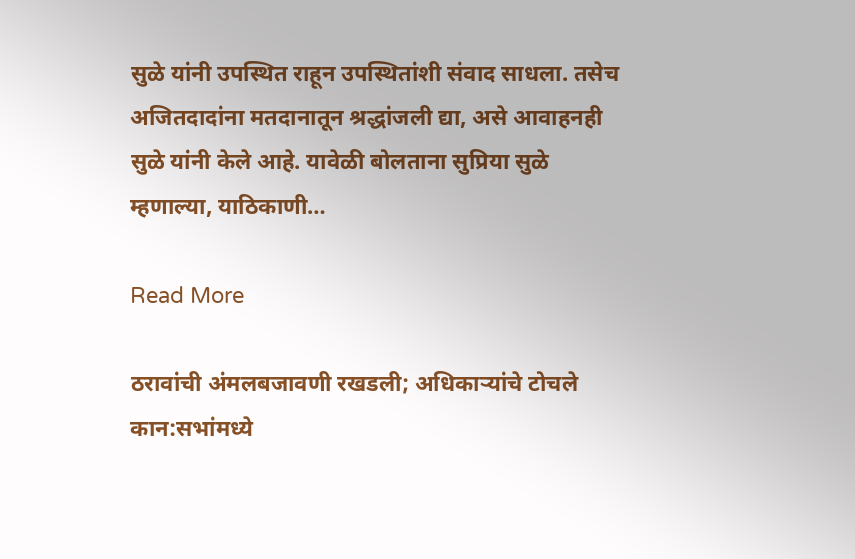सुळे यांनी उपस्थित राहून उपस्थितांशी संवाद साधला. तसेच अजितदादांना मतदानातून श्रद्धांजली द्या, असे आवाहनही सुळे यांनी केले आहे. यावेळी बोलताना सुप्रिया सुळे म्हणाल्या, याठिकाणी…

Read More

ठरावांची अंमलबजावणी रखडली; अधिकाऱ्यांचे टोचले कान:सभांमध्ये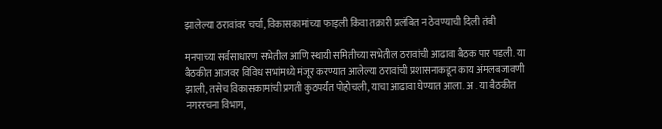झालेल्या ठरावांवर चर्चा, विकासकामांच्या फाइली किंवा तक्रारी प्रलंबित न ठेवण्याची दिली तंबी

मनपाच्या सर्वसाधारण सभेतील आणि स्थायी समितीच्या सभेतील ठरावांची आढावा बैठक पार पडली. या बैठकीत आजवर विविध सभांमध्ये मंजूर करण्यात आलेल्या ठरावांची प्रशासनाकडून काय अंमलबजावणी झाली, तसेच विकासकामांची प्रगती कुठपर्यंत पोहोचली, याचा आढावा घेण्यात आला. अ . या बैठकीत नगररचना विभाग,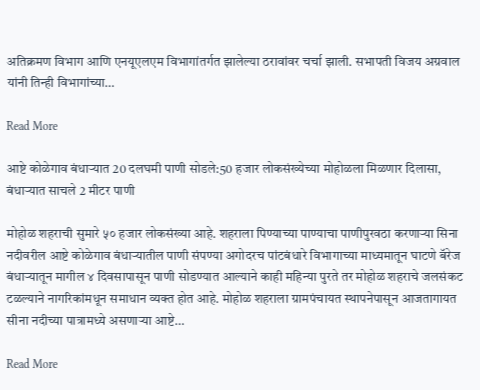अतिक्रमण विभाग आणि एनयूएलएम विभागांतर्गत झालेल्या ठरावांवर चर्चा झाली. सभापती विजय अग्रवाल यांनी तिन्ही विभागांच्या…

Read More

आष्टे कोळेगाव बंधाऱ्यात 20 दलघमी पाणी सोडले:50 हजार लोकसंख्येच्या मोहोळला मिळणार दिलासा, बंधाऱ्यात साचले 2 मीटर पाणी

मोहोळ शहराची सुमारे ५० हजार लोकसंख्या आहे. शहराला पिण्याच्या पाण्याचा पाणीपुरवठा करणाऱ्या सिना नदीवरील आष्टे कोळेगाव बंधाऱ्यातील पाणी संपण्या अगोदरच पांटबंधारे विभागाच्या माध्यमातून घाटणे बॅरेज बंधाऱ्यातून मागील ४ दिवसापासून पाणी सोडण्यात आल्याने काही महिन्या पुरते तर मोहोळ शहराचे जलसंकट टळल्याने नागरिकांमधून समाधान व्यक्त होत आहे. मोहोळ शहराला ग्रामपंचायत स्थापनेपासून आजतागायत सीना नदीच्या पात्रामध्ये असणाऱ्या आष्टे…

Read More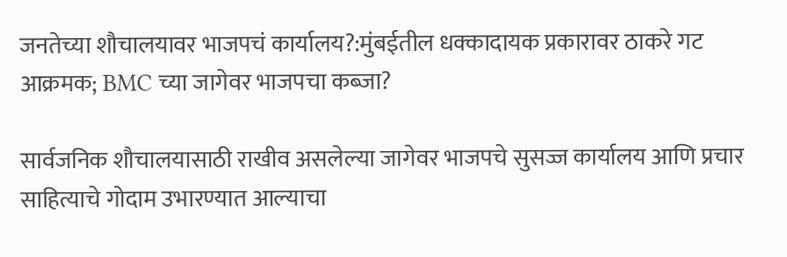जनतेच्या शौचालयावर भाजपचं कार्यालय?:मुंबईतील धक्कादायक प्रकारावर ठाकरे गट आक्रमक; BMC च्या जागेवर भाजपचा कब्जा?

सार्वजनिक शौचालयासाठी राखीव असलेल्या जागेवर भाजपचे सुसज्ज कार्यालय आणि प्रचार साहित्याचे गोदाम उभारण्यात आल्याचा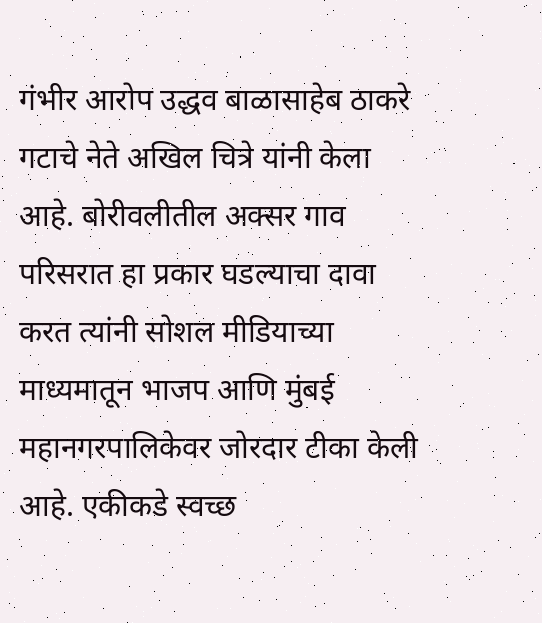गंभीर आरोप उद्धव बाळासाहेब ठाकरे गटाचे नेते अखिल चित्रे यांनी केला आहे. बोरीवलीतील अक्सर गाव परिसरात हा प्रकार घडल्याचा दावा करत त्यांनी सोशल मीडियाच्या माध्यमातून भाजप आणि मुंबई महानगरपालिकेवर जोरदार टीका केली आहे. एकीकडे स्वच्छ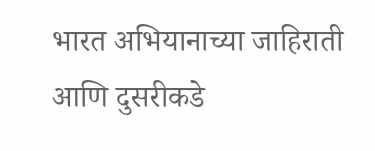भारत अभियानाच्या जाहिराती आणि दुसरीकडे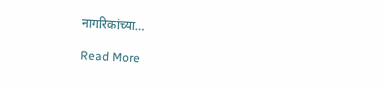नागरिकांच्या…

Read More